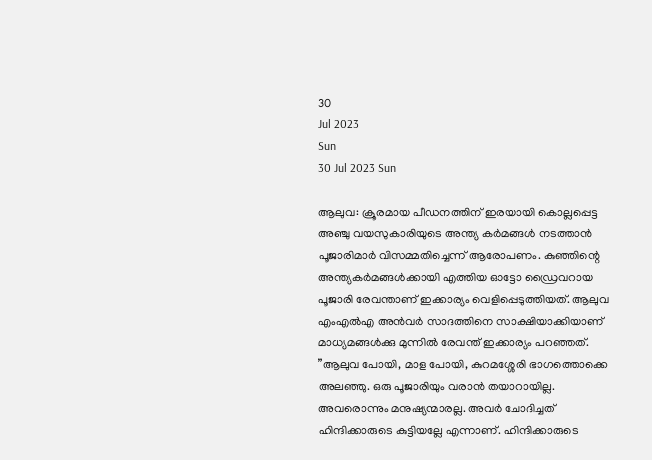30
Jul 2023
Sun
30 Jul 2023 Sun

ആലുവ: ക്രൂരമായ പീഡനത്തിന് ഇരയായി കൊല്ലപ്പെട്ട അഞ്ചു വയസുകാരിയുടെ അന്ത്യ കര്‍മങ്ങള്‍ നടത്താന്‍ പൂജാരിമാര്‍ വിസമ്മതിച്ചെന്ന് ആരോപണം. കുഞ്ഞിന്റെ അന്ത്യകര്‍മങ്ങള്‍ക്കായി എത്തിയ ഓട്ടോ ഡ്രൈവറായ പൂജാരി രേവന്താണ് ഇക്കാര്യം വെളിപ്പെടുത്തിയത്. ആലുവ എംഎല്‍എ അന്‍വര്‍ സാദത്തിനെ സാക്ഷിയാക്കിയാണ് മാധ്യമങ്ങള്‍ക്കു മുന്നില്‍ രേവന്ത് ഇക്കാര്യം പറഞ്ഞത്. ”ആലുവ പോയി, മാള പോയി, കുറമശ്ശേരി ഭാഗത്തൊക്കെ അലഞ്ഞു. ഒരു പൂജാരിയും വരാന്‍ തയാറായില്ല. അവരൊന്നും മനുഷ്യന്മാരല്ല. അവര്‍ ചോദിച്ചത് ഹിന്ദിക്കാരുടെ കുട്ടിയല്ലേ എന്നാണ്. ഹിന്ദിക്കാരുടെ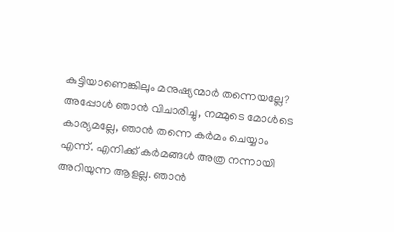കുട്ടിയാണെങ്കിലും മനുഷ്യന്മാര്‍ തന്നെയല്ലേ? അപ്പോള്‍ ഞാന്‍ വിചാരിച്ചു, നമ്മുടെ മോള്‍ടെ കാര്യമല്ലേ, ഞാന്‍ തന്നെ കര്‍മം ചെയ്യാം എന്ന്. എനിക്ക് കര്‍മങ്ങള്‍ അത്ര നന്നായി അറിയുന്ന ആളല്ല. ഞാന്‍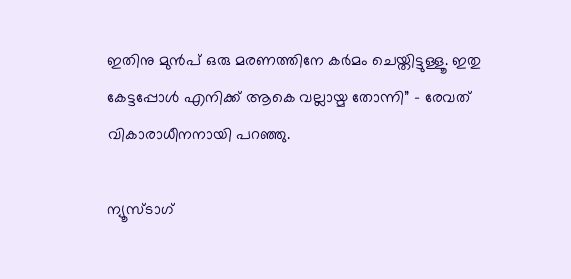ഇതിനു മുന്‍പ് ഒരു മരണത്തിനേ കര്‍മം ചെയ്തിട്ടുള്ളൂ. ഇതു കേട്ടപ്പോള്‍ എനിക്ക് ആകെ വല്ലായ്മ തോന്നി” – രേവത് വികാരാധീനനായി പറഞ്ഞു.

ന്യൂസ്ടാഗ്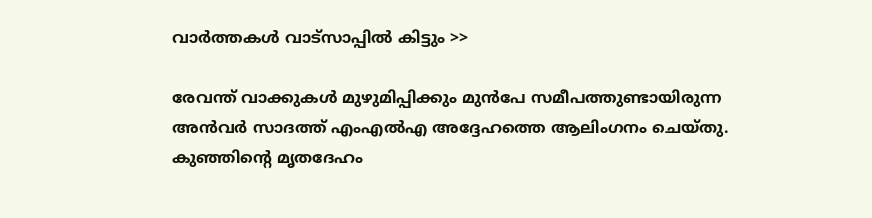വാര്‍ത്തകള്‍ വാട്‌സാപ്പില്‍ കിട്ടും >>

രേവന്ത് വാക്കുകള്‍ മുഴുമിപ്പിക്കും മുന്‍പേ സമീപത്തുണ്ടായിരുന്ന അന്‍വര്‍ സാദത്ത് എംഎല്‍എ അദ്ദേഹത്തെ ആലിംഗനം ചെയ്തു. കുഞ്ഞിന്റെ മൃതദേഹം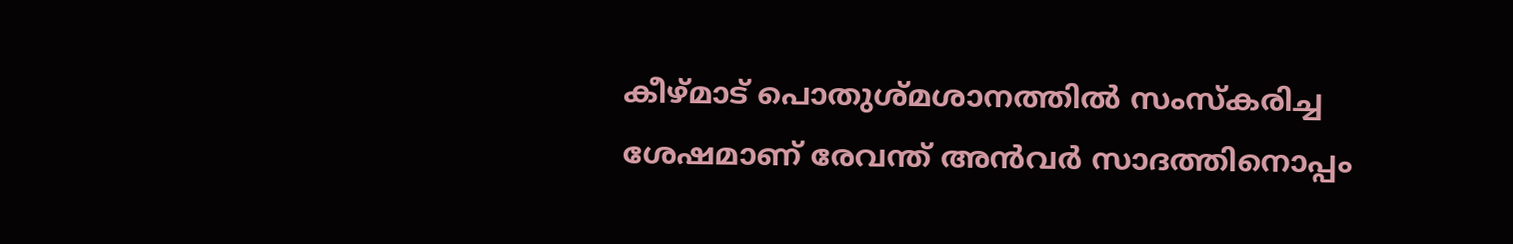കീഴ്മാട് പൊതുശ്മശാനത്തില്‍ സംസ്‌കരിച്ച ശേഷമാണ് രേവന്ത് അന്‍വര്‍ സാദത്തിനൊപ്പം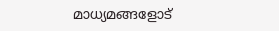മാധ്യമങ്ങളോട്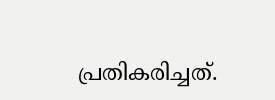പ്രതികരിച്ചത്.